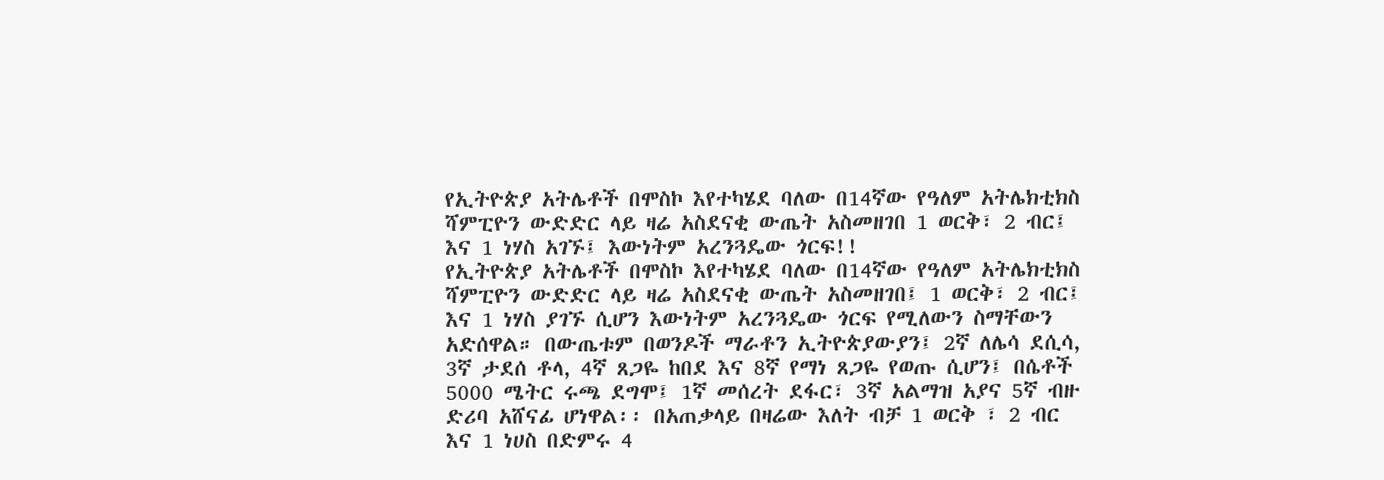የኢትዮጵያ አትሌቶች በሞስኮ እየተካሄደ ባለው በ14ኛው የዓለም አትሌክቲክስ ሻምፒዮን ውድድር ላይ ዛሬ አስደናቂ ውጤት አስመዘገበ 1 ወርቅ፣ 2 ብር፤ እና 1 ነሃስ አገኙ፤ እውነትም አረንጓዴው ጎርፍ!!
የኢትዮጵያ አትሌቶች በሞስኮ እየተካሄደ ባለው በ14ኛው የዓለም አትሌክቲክስ ሻምፒዮን ውድድር ላይ ዛሬ አስደናቂ ውጤት አስመዘገበ፤ 1 ወርቅ፣ 2 ብር፤ እና 1 ነሃስ ያገኙ ሲሆን እውነትም አረንጓዴው ጎርፍ የሚለውን ስማቸውን አድሰዋል። በውጤቱም በወንዶች ማራቶን ኢትዮጵያውያን፤ 2ኛ ለሌሳ ደሲሳ, 3ኛ ታደሰ ቶላ, 4ኛ ጸጋዬ ከበደ እና 8ኛ የማነ ጸጋዬ የወጡ ሲሆን፤ በሴቶች 5000 ሜትር ሩጫ ደግሞ፤ 1ኛ መሰረት ደፋር፣ 3ኛ አልማዝ አያና 5ኛ ብዙ ድሪባ አሸናፊ ሆነዋል፡፡ በአጠቃላይ በዛሬው እለት ብቻ 1 ወርቅ ፣ 2 ብር እና 1 ነሀስ በድምሩ 4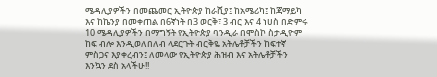ሜዳሊያዎችን በመጨመር ኢትዮጵያ ከራሺያ፤ ከአሜሪካ፤ ከጃማይካ እና ከኬንያ በመቀጠል በ6ኛነት በ3 ወርቅ፣ 3 ብር እና 4 ነሀስ በድምሩ 10 ሜዳሊያዎችን በማግኝት የኢትዮጵያ ባንዲራ በሞስኮ ስታዲዮም ከፍ ብሎ እንዲወለበለብ ላደርጉት ብርቅዬ አትሌቶቻችን ከፍተኛ ምስጋና እያቀረብን፤ ለመላው የኢትዮጵያ ሕዝብ እና አትሌቶቻችን እንኳን ደስ አላችሁ!!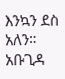እንኳን ደስ አለን። አቡጊዳ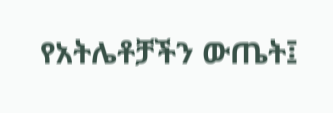የአትሌቶቻችን ውጤት፤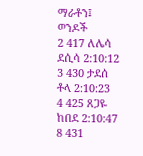ማራቶን፤ ወንዶች
2 417 ለሌሳ ደሲሳ 2:10:12
3 430 ታደሰ ቶላ 2:10:23
4 425 ጸጋዬ ከበደ 2:10:47
8 431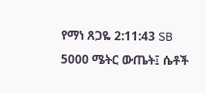የማነ ጸጋዬ 2:11:43 SB
5000 ሜትር ውጤት፤ ሴቶች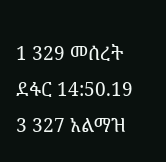1 329 መሰረት ደፋር 14:50.19
3 327 አልማዝ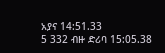አያና 14:51.33
5 332 ብዙ ድሪባ 15:05.38